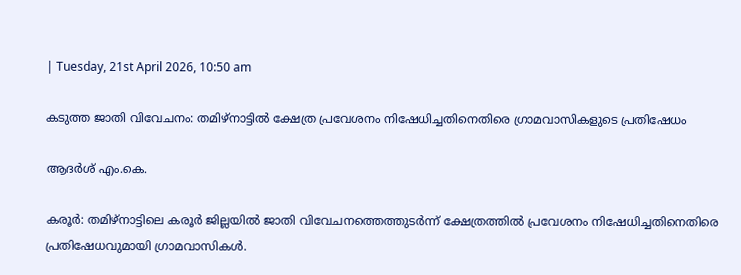| Tuesday, 21st April 2026, 10:50 am

കടുത്ത ജാതി വിവേചനം: തമിഴ്നാട്ടില്‍ ക്ഷേത്ര പ്രവേശനം നിഷേധിച്ചതിനെതിരെ ഗ്രാമവാസികളുടെ പ്രതിഷേധം

ആദർശ് എം.കെ.

കരൂര്‍: തമിഴ്നാട്ടിലെ കരൂര്‍ ജില്ലയില്‍ ജാതി വിവേചനത്തെത്തുടര്‍ന്ന് ക്ഷേത്രത്തില്‍ പ്രവേശനം നിഷേധിച്ചതിനെതിരെ പ്രതിഷേധവുമായി ഗ്രാമവാസികള്‍.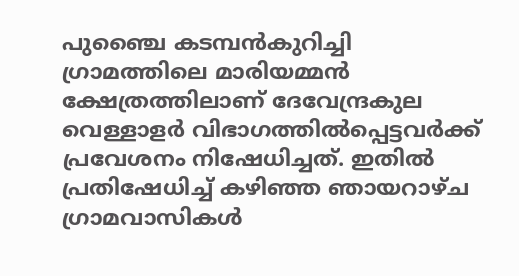പുഞ്ചൈ കടമ്പന്‍കുറിച്ചി ഗ്രാമത്തിലെ മാരിയമ്മന്‍ ക്ഷേത്രത്തിലാണ് ദേവേന്ദ്രകുല വെള്ളാളര്‍ വിഭാഗത്തില്‍പ്പെട്ടവര്‍ക്ക് പ്രവേശനം നിഷേധിച്ചത്. ഇതില്‍ പ്രതിഷേധിച്ച് കഴിഞ്ഞ ഞായറാഴ്ച ഗ്രാമവാസികള്‍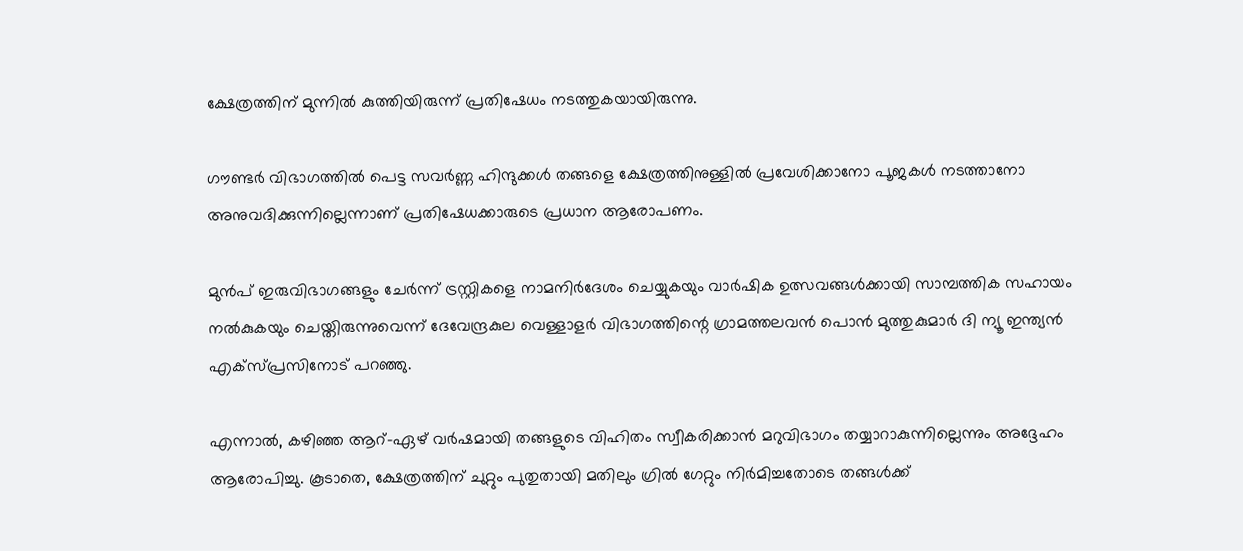ക്ഷേത്രത്തിന് മുന്നില്‍ കുത്തിയിരുന്ന് പ്രതിഷേധം നടത്തുകയായിരുന്നു.

ഗൗണ്ടര്‍ വിഭാഗത്തില്‍ പെട്ട സവര്‍ണ്ണ ഹിന്ദുക്കള്‍ തങ്ങളെ ക്ഷേത്രത്തിനുള്ളില്‍ പ്രവേശിക്കാനോ പൂജകള്‍ നടത്താനോ അനുവദിക്കുന്നില്ലെന്നാണ് പ്രതിഷേധക്കാരുടെ പ്രധാന ആരോപണം.

മുന്‍പ് ഇരുവിഭാഗങ്ങളും ചേര്‍ന്ന് ട്രസ്റ്റികളെ നാമനിര്‍ദേശം ചെയ്യുകയും വാര്‍ഷിക ഉത്സവങ്ങള്‍ക്കായി സാമ്പത്തിക സഹായം നല്‍കുകയും ചെയ്തിരുന്നുവെന്ന് ദേവേന്ദ്രകുല വെള്ളാളര്‍ വിഭാഗത്തിന്റെ ഗ്രാമത്തലവന്‍ പൊന്‍ മുത്തുകുമാര്‍ ദി ന്യൂ ഇന്ത്യന്‍ എക്‌സ്പ്രസിനോട് പറഞ്ഞു.

എന്നാല്‍, കഴിഞ്ഞ ആറ്-ഏഴ് വര്‍ഷമായി തങ്ങളുടെ വിഹിതം സ്വീകരിക്കാന്‍ മറുവിഭാഗം തയ്യാറാകുന്നില്ലെന്നും അദ്ദേഹം ആരോപിച്ചു. കൂടാതെ, ക്ഷേത്രത്തിന് ചുറ്റും പുതുതായി മതിലും ഗ്രില്‍ ഗേറ്റും നിര്‍മിച്ചതോടെ തങ്ങള്‍ക്ക്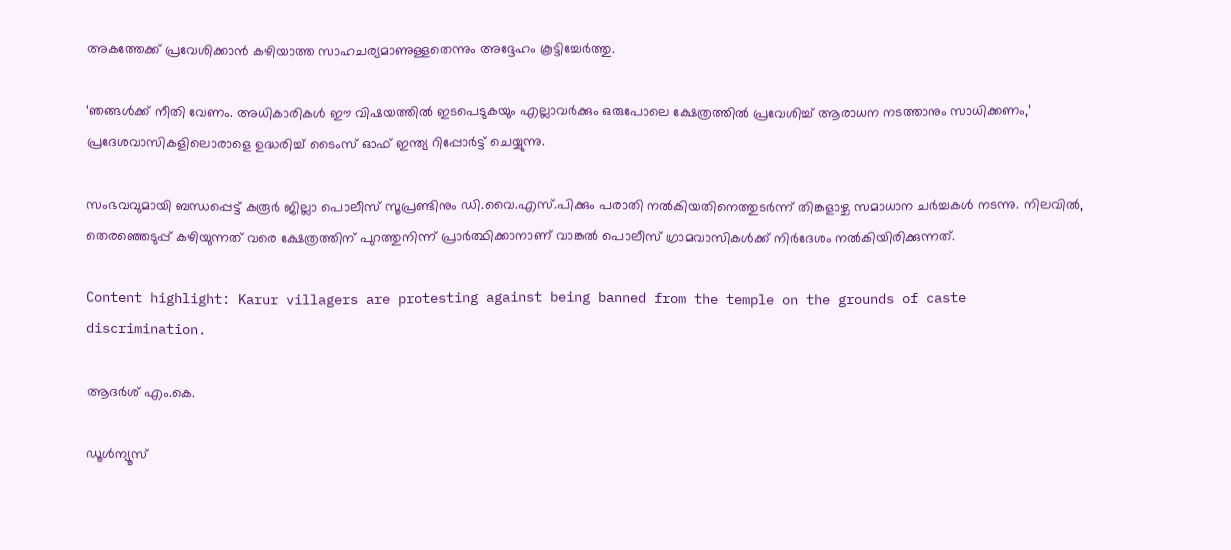അകത്തേക്ക് പ്രവേശിക്കാന്‍ കഴിയാത്ത സാഹചര്യമാണുള്ളതെന്നും അദ്ദേഹം കൂട്ടിച്ചേര്‍ത്തു.

‘ഞങ്ങള്‍ക്ക് നീതി വേണം. അധികാരികള്‍ ഈ വിഷയത്തില്‍ ഇടപെടുകയും എല്ലാവര്‍ക്കും ഒരുപോലെ ക്ഷേത്രത്തില്‍ പ്രവേശിച്ച് ആരാധന നടത്താനും സാധിക്കണം,’ പ്രദേശവാസികളിലൊരാളെ ഉദ്ധരിച്ച് ടൈംസ് ഓഫ് ഇന്ത്യ റിപ്പോര്‍ട്ട് ചെയ്യുന്നു.

സംഭവവുമായി ബന്ധപ്പെട്ട് കരൂര്‍ ജില്ലാ പൊലീസ് സൂപ്രണ്ടിനും ഡി.വൈ.എസ്.പിക്കും പരാതി നല്‍കിയതിനെത്തുടര്‍ന്ന് തിങ്കളാഴ്ച സമാധാന ചര്‍ച്ചകള്‍ നടന്നു. നിലവില്‍, തെരഞ്ഞെടുപ്പ് കഴിയുന്നത് വരെ ക്ഷേത്രത്തിന് പുറത്തുനിന്ന് പ്രാര്‍ത്ഥിക്കാനാണ് വാങ്കല്‍ പൊലീസ് ഗ്രാമവാസികള്‍ക്ക് നിര്‍ദേശം നല്‍കിയിരിക്കുന്നത്.

Content highlight: Karur villagers are protesting against being banned from the temple on the grounds of caste discrimination.

ആദർശ് എം.കെ.

ഡൂള്‍ന്യൂസ്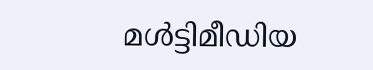മള്‍ട്ടിമീഡിയ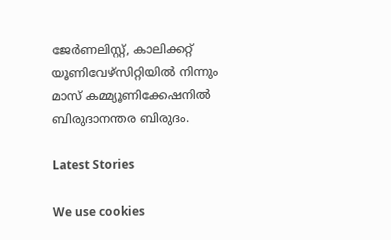ജേര്‍ണലിസ്റ്റ്, കാലിക്കറ്റ് യൂണിവേഴ്സിറ്റിയില്‍ നിന്നും മാസ് കമ്മ്യൂണിക്കേഷനില്‍ ബിരുദാനന്തര ബിരുദം.

Latest Stories

We use cookies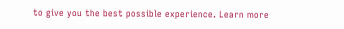to give you the best possible experience. Learn more